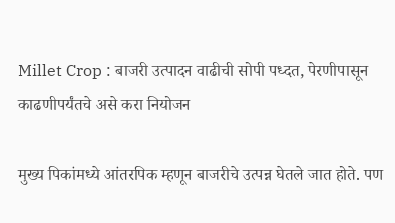Millet Crop : बाजरी उत्पादन वाढीची सोपी पध्दत, पेरणीपासून काढणीपर्यंतचे असे करा नियोजन

मुख्य पिकांमध्ये आंतरपिक म्हणून बाजरीचे उत्पन्न घेतले जात होते. पण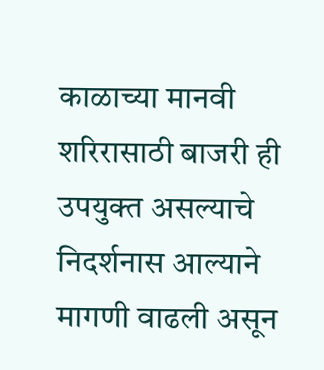काळाच्या मानवी शरिरासाठी बाजरी ही उपयुक्त असल्याचे निदर्शनास आल्याने मागणी वाढली असून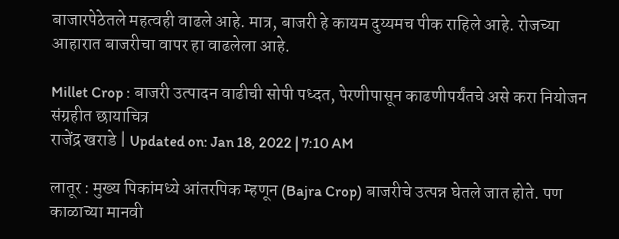बाजारपेठेतले महत्वही वाढले आहे. मात्र, बाजरी हे कायम दुय्यमच पीक राहिले आहे. रोजच्या आहारात बाजरीचा वापर हा वाढलेला आहे.

Millet Crop : बाजरी उत्पादन वाढीची सोपी पध्दत, पेरणीपासून काढणीपर्यंतचे असे करा नियोजन
संग्रहीत छायाचित्र
राजेंद्र खराडे | Updated on: Jan 18, 2022 | 7:10 AM

लातूर : मुख्य पिकांमध्ये आंतरपिक म्हणून (Bajra Crop) बाजरीचे उत्पन्न घेतले जात होते. पण काळाच्या मानवी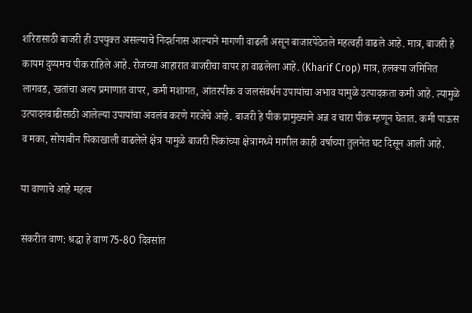शरिरासाठी बाजरी ही उपयुक्त असल्याचे निदर्शनास आल्याने मागणी वाढली असून बाजारपेठेतले महत्वही वाढले आहे. मात्र, बाजरी हे कायम दुय्यमच पीक राहिले आहे. रोजच्या आहारात बाजरीचा वापर हा वाढलेला आहे. (Kharif Crop) मात्र, हलक्या जमिनित लागवड, खतांचा अल्प प्रमाणात वापर, कमी मशागत, आंतरपीक व जलसंवर्धन उपायांचा अभाव यामुळे उत्पादकता कमी आहे. त्यामुळे उत्पादनवाढीसाठी आलेल्या उपायांचा अवलंब करणे गरजेचे आहे. बाजरी हे पीक प्रामुख्याने अन्न व चारा पीक म्हणून घेतात. कमी पाऊस व मका, सोयाबीन पिकाखाली वाढलेले क्षेत्र यामुळे बाजरी पिकांच्या क्षेत्रामध्ये मागील काही वर्षाच्या तुलनेत घट दिसून आली आहे.

या वाणाचे आहे महत्व

संकरीत वाण: श्रद्धा हे वाण 75-8O दिवसांत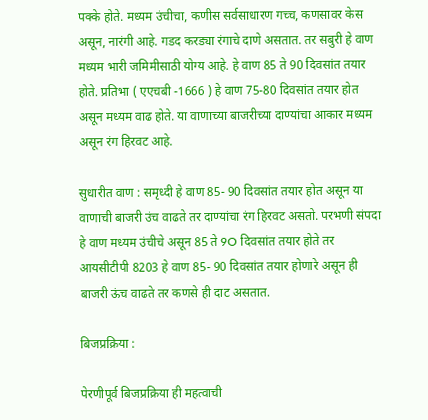पक्के होते. मध्यम उंचीचा, कणीस सर्वसाधारण गच्च, कणसावर केस असून, नारंगी आहे. गडद करड्या रंगाचे दाणे असतात. तर सबुरी हे वाण मध्यम भारी जमिमीसाठी योग्य आहे. हे वाण 85 ते 90 दिवसांत तयार होते. प्रतिभा ( एएचबी -1666 ) हे वाण 75-80 दिवसांत तयार होत असून मध्यम वाढ होते. या वाणाच्या बाजरीच्या दाण्यांचा आकार मध्यम असून रंग हिरवट आहे.

सुधारीत वाण : समृध्दी हे वाण 85- 90 दिवसांत तयार होत असून या वाणाची बाजरी उंच वाढते तर दाण्यांचा रंग हिरवट असतो. परभणी संपदा हे वाण मध्यम उंचीचे असून 85 ते 9O दिवसांत तयार होते तर आयसीटीपी 8203 हे वाण 85- 90 दिवसांत तयार होणारे असून ही बाजरी ऊंच वाढते तर कणसे ही दाट असतात.

बिजप्रक्रिया :

पेरणीपूर्व बिजप्रक्रिया ही महत्वाची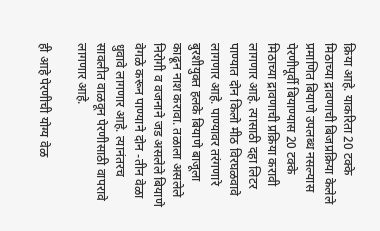क्रिया आहे. याकरिता 20 टक्के मिठाच्या द्रावणाची बिजप्रक्रिया केलेले प्रमाणित बियाणे उपलब्ध नसल्यास पेरणीपूर्वी बियाण्यास 20 टक्के मिठाच्या द्रावणाची प्रक्रिया करावी लागणार आहे. त्यासाठी दहा लिटर पाण्यात दोन किलो मीठ विरघळवावे लागणार आहे. पाण्यावर तरंगणारे बुरशीयुक्त हलके बियाणे बाजूला काढून नाश करावा. तळाला असलेले निरोगी व वजनाने जड असलेले बियाणे वेगळे करून पाण्याने दोन -तीन वेळा धुवावे लागणार आहे. त्यानंतरच सावलीत वाळवून पेरणीसाठी वापरावे लागणार आहे.

ही आहे पेरणीची योग्य वेळ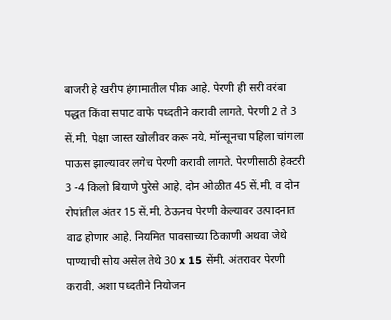बाजरी हे खरीप हंगामातील पीक आहे. पेरणी ही सरी वरंबा पद्धत किंवा सपाट वाफे पध्दतीने करावी लागते. पेरणी 2 ते 3 सें.मी. पेक्षा जास्त खोलीवर करू नये. मॉन्सूनचा पहिला चांगला पाऊस झाल्यावर लगेच पेरणी करावी लागते. पेरणीसाठी हेक्टरी 3 -4 किलो बियाणे पुरेसे आहे. दोन ओळीत 45 सें.मी. व दोन रोपांतील अंतर 15 सें.मी. ठेऊनच पेरणी केल्यावर उत्पादनात वाढ होणार आहे. नियमित पावसाच्या ठिकाणी अथवा जेथे पाण्याची सोय असेल तेथे 30 x 15 सेंमी. अंतरावर पेरणी करावी. अशा पध्दतीने नियोजन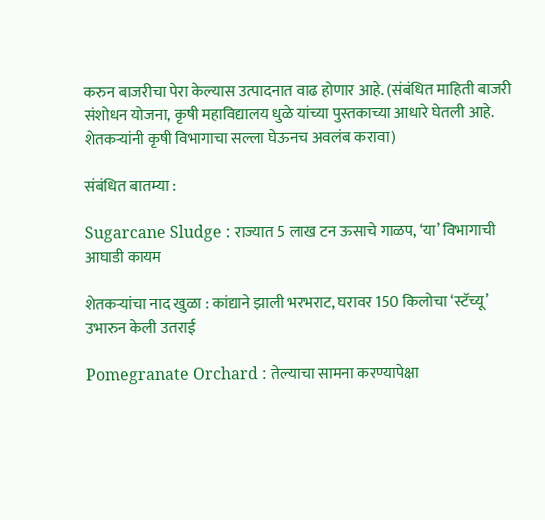करुन बाजरीचा पेरा केल्यास उत्पादनात वाढ होणार आहे. (संबंधित माहिती बाजरी संशोधन योजना, कृषी महाविद्यालय धुळे यांच्या पुस्तकाच्या आधारे घेतली आहे. शेतकऱ्यांनी कृषी विभागाचा सल्ला घेऊनच अवलंब करावा)

संबंधित बातम्या :

Sugarcane Sludge : राज्यात 5 लाख टन ऊसाचे गाळप, ‘या’ विभागाची आघाडी कायम

शेतकऱ्यांचा नाद खुळा : कांद्याने झाली भरभराट, घरावर 150 किलोचा ‘स्टॅच्यू’ उभारुन केली उतराई

Pomegranate Orchard : तेल्याचा सामना करण्यापेक्षा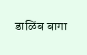डाळिंब बागा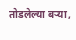तोडलेल्या बऱ्या,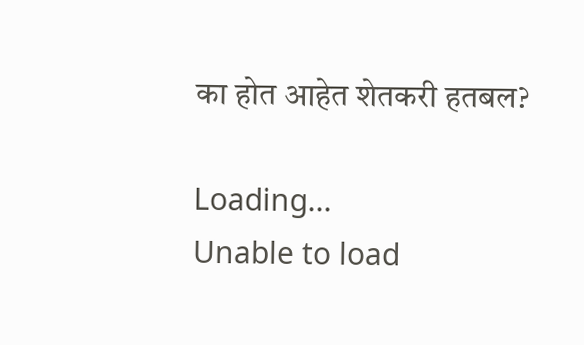का होत आहेत शेतकरी हतबल?

Loading...
Unable to load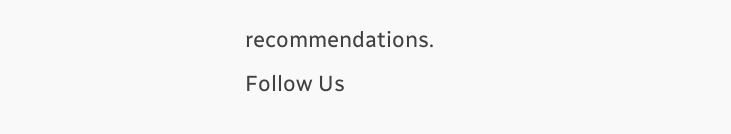recommendations.
Follow Us